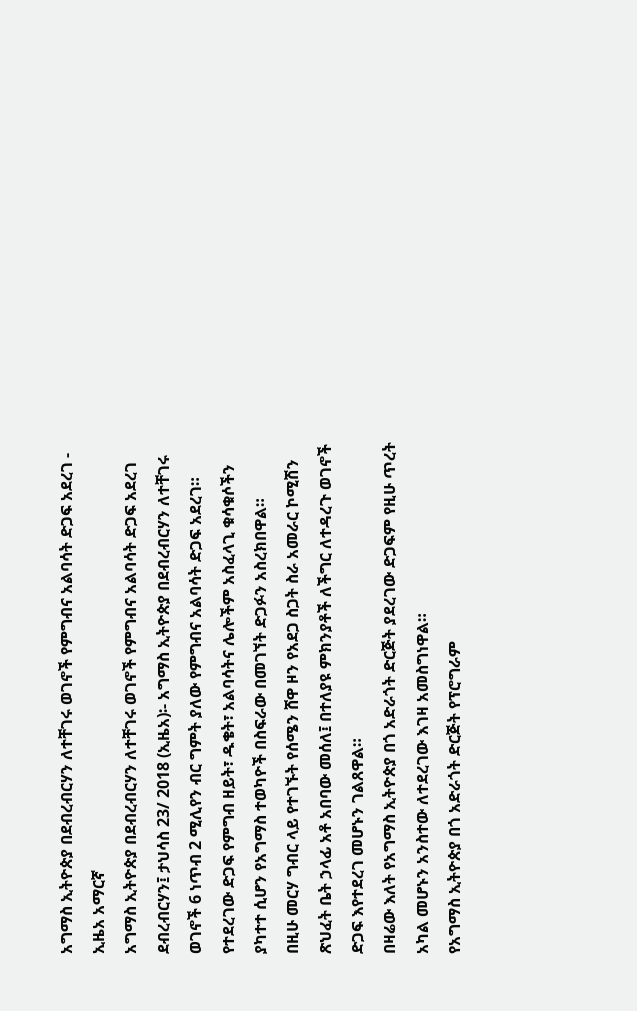አግማስ ኢትዮጵያ በደብረብርሃን ለተቸገሩ ወገኖች የምግብና አልባሳት ድጋፍ አደረገ - ኢዜአ አማርኛ
አግማስ ኢትዮጵያ በደብረብርሃን ለተቸገሩ ወገኖች የምግብና አልባሳት ድጋፍ አደረገ
ደብረብርሃን፤ ታህሳስ 23/ 2018 (ኢዜአ)፡- አግማስ ኢትዮጵያ በደብረብርሃን ለተቸገሩ ወገኖች 6 ነጥብ 2 ሚሊየን ብር ግምት ያለው የምግብና አልባሳት ድጋፍ አደረገ።
የተደረገው ድጋፍ የምግብ ዘይት፣ ዱቄት፣ አልባሳትና ሌሎችም አስፈላጊ ቁሳቁሶችን ያካተተ ሲሆን የአግማስ ተወካዮች በስፍራው በመገኘት ድጋፉን አስረክበዋል።
በዚሁ መርሃ ግብር ላይ የተገኙት የሰሜን ሸዋ ዞን የአደጋ ስጋት ስራ አመራር ኮሚሽን ጽህፈት ቤት ኃላፊ አቶ አበባው መሰለ፤ በተለያዩ ምክንያቶች ለችግር ለተዳረጉ ወገኖች ድጋፍ እየተደረገ መሆኑን ገልጸዋል።
በዛሬው እለት የአግማስ ኢትዮጵያ በጎ አድራጎት ድርጅት ያደረገው ድጋፍም የዚሁ ጥረት አካል መሆኑን አንስተው ለተደረገው እገዛ አመስግነዋል።
የአግማስ ኢትዮጵያ በጎ አድራጎት ድርጅት የፕሮግራም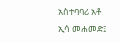አስተባባሪ አቶ ኢሳ መሐመድ፤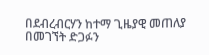በደብረብርሃን ከተማ ጊዜያዊ መጠለያ በመገኘት ድጋፉን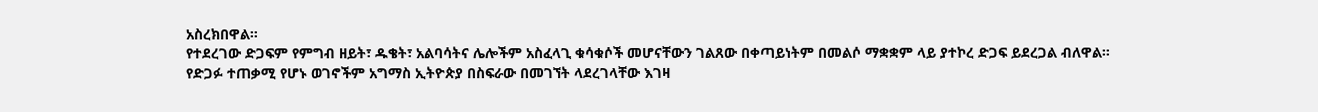አስረክበዋል።
የተደረገው ድጋፍም የምግብ ዘይት፣ ዱቄት፣ አልባሳትና ሌሎችም አስፈላጊ ቁሳቁሶች መሆናቸውን ገልጸው በቀጣይነትም በመልሶ ማቋቋም ላይ ያተኮረ ድጋፍ ይደረጋል ብለዋል።
የድጋፉ ተጠቃሚ የሆኑ ወገኖችም አግማስ ኢትዮጵያ በስፍራው በመገኘት ላደረገላቸው እገዛ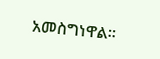አመስግነዋል።